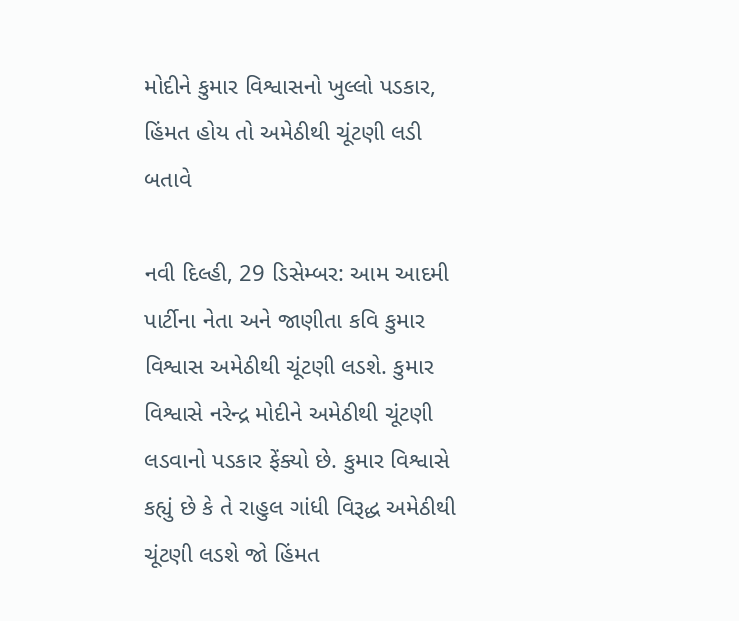મોદીને કુમાર વિશ્વાસનો ખુલ્લો પડકાર, હિંમત હોય તો અમેઠીથી ચૂંટણી લડી બતાવે

નવી દિલ્હી, 29 ડિસેમ્બર: આમ આદમી પાર્ટીના નેતા અને જાણીતા કવિ કુમાર વિશ્વાસ અમેઠીથી ચૂંટણી લડશે. કુમાર વિશ્વાસે નરેન્દ્ર મોદીને અમેઠીથી ચૂંટણી લડવાનો પડકાર ફેંક્યો છે. કુમાર વિશ્વાસે કહ્યું છે કે તે રાહુલ ગાંધી વિરૂદ્ધ અમેઠીથી ચૂંટણી લડશે જો હિંમત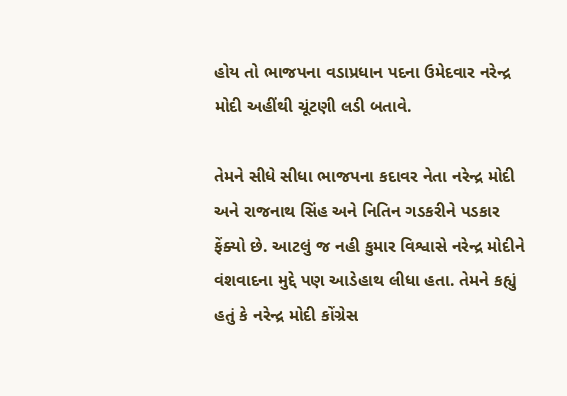હોય તો ભાજપના વડાપ્રધાન પદના ઉમેદવાર નરેન્દ્ર મોદી અહીંથી ચૂંટણી લડી બતાવે.

તેમને સીધે સીધા ભાજપના કદાવર નેતા નરેન્દ્ર મોદી અને રાજનાથ સિંહ અને નિતિન ગડકરીને પડકાર ફેંક્યો છે. આટલું જ નહી કુમાર વિશ્વાસે નરેન્દ્ર મોદીને વંશવાદના મુદ્દે પણ આડેહાથ લીધા હતા. તેમને કહ્યું હતું કે નરેન્દ્ર મોદી કોંગ્રેસ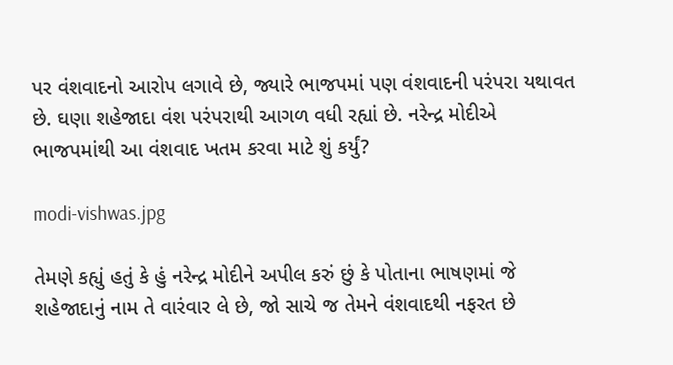પર વંશવાદનો આરોપ લગાવે છે, જ્યારે ભાજપમાં પણ વંશવાદની પરંપરા યથાવત છે. ઘણા શહેજાદા વંશ પરંપરાથી આગળ વધી રહ્યાં છે. નરેન્દ્ર મોદીએ ભાજપમાંથી આ વંશવાદ ખતમ કરવા માટે શું કર્યું?

modi-vishwas.jpg

તેમણે કહ્યું હતું કે હું નરેન્દ્ર મોદીને અપીલ કરું છું કે પોતાના ભાષણમાં જે શહેજાદાનું નામ તે વારંવાર લે છે, જો સાચે જ તેમને વંશવાદથી નફરત છે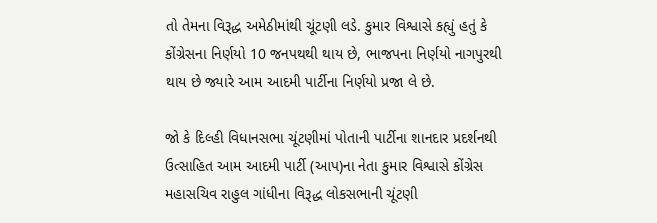તો તેમના વિરૂદ્ધ અમેઠીમાંથી ચૂંટણી લડે. કુમાર વિશ્વાસે કહ્યું હતું કે કોંગ્રેસના નિર્ણયો 10 જનપથથી થાય છે, ભાજપના નિર્ણયો નાગપુરથી થાય છે જ્યારે આમ આદમી પાર્ટીના નિર્ણયો પ્રજા લે છે.

જો કે દિલ્હી વિધાનસભા ચૂંટણીમાં પોતાની પાર્ટીના શાનદાર પ્રદર્શનથી ઉત્સાહિત આમ આદમી પાર્ટી (આપ)ના નેતા કુમાર વિશ્વાસે કોંગ્રેસ મહાસચિવ રાહુલ ગાંધીના વિરૂદ્ધ લોકસભાની ચૂંટણી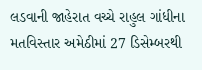લડવાની જાહેરાત વચ્ચે રાહુલ ગાંધીના મતવિસ્તાર અમેઠીમાં 27 ડિસેમ્બરથી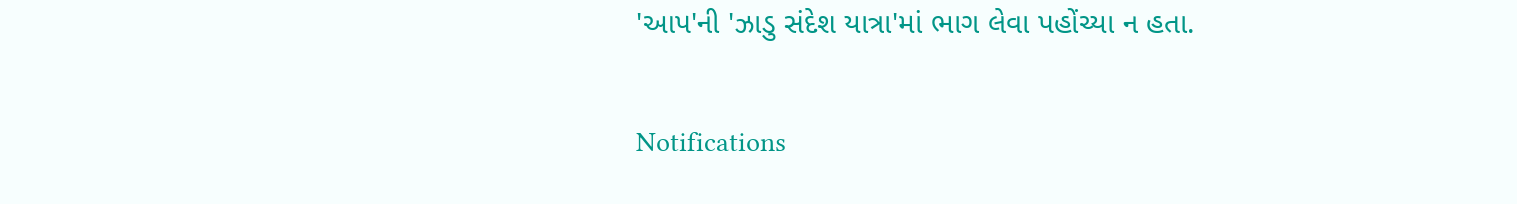'આપ'ની 'ઝાડુ સંદેશ યાત્રા'માં ભાગ લેવા પહોંચ્યા ન હતા.

Notifications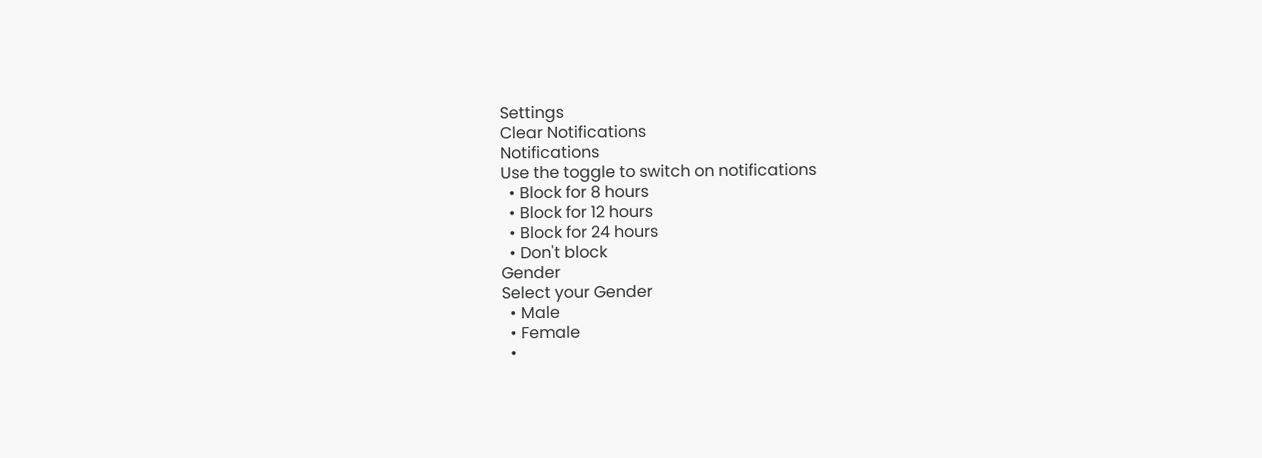Settings
Clear Notifications
Notifications
Use the toggle to switch on notifications
  • Block for 8 hours
  • Block for 12 hours
  • Block for 24 hours
  • Don't block
Gender
Select your Gender
  • Male
  • Female
  •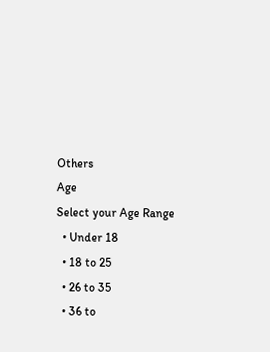Others
Age
Select your Age Range
  • Under 18
  • 18 to 25
  • 26 to 35
  • 36 to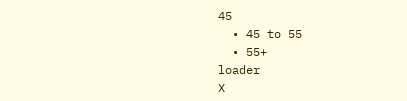45
  • 45 to 55
  • 55+
loader
X